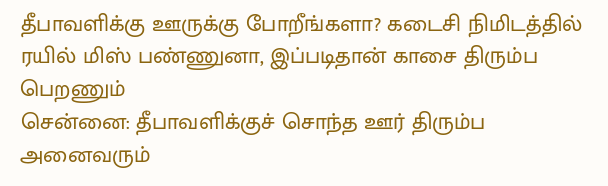தீபாவளிக்கு ஊருக்கு போறீங்களா? கடைசி நிமிடத்தில் ரயில் மிஸ் பண்ணுனா, இப்படிதான் காசை திரும்ப பெறணும்
சென்னை: தீபாவளிக்குச் சொந்த ஊர் திரும்ப அனைவரும்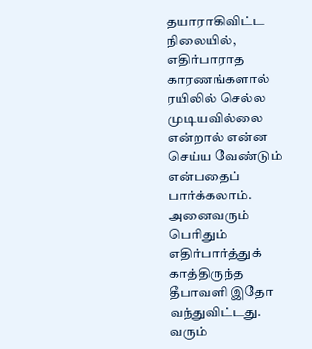தயாராகிவிட்ட நிலையில், எதிர்பாராத காரணங்களால் ரயிலில் செல்ல முடியவில்லை என்றால் என்ன செய்ய வேண்டும் என்பதைப் பார்க்கலாம்.
அனைவரும் பெரிதும் எதிர்பார்த்துக் காத்திருந்த தீபாவளி இதோ வந்துவிட்டது. வரும்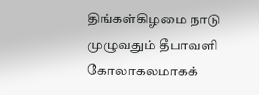திங்கள்கிழமை நாடு முழுவதும் தீபாவளி கோலாகலமாகக்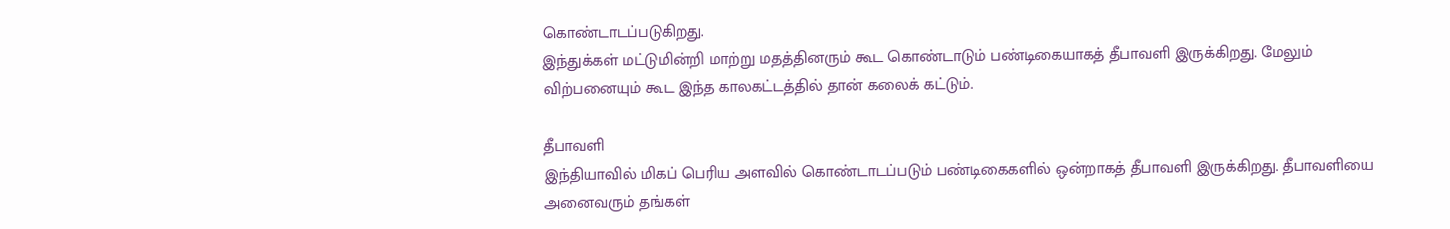கொண்டாடப்படுகிறது.
இந்துக்கள் மட்டுமின்றி மாற்று மதத்தினரும் கூட கொண்டாடும் பண்டிகையாகத் தீபாவளி இருக்கிறது. மேலும் விற்பனையும் கூட இந்த காலகட்டத்தில் தான் கலைக் கட்டும்.

தீபாவளி
இந்தியாவில் மிகப் பெரிய அளவில் கொண்டாடப்படும் பண்டிகைகளில் ஒன்றாகத் தீபாவளி இருக்கிறது. தீபாவளியை அனைவரும் தங்கள்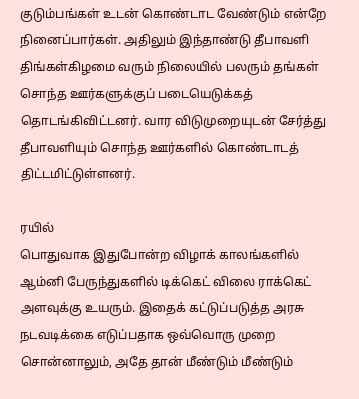குடும்பங்கள் உடன் கொண்டாட வேண்டும் என்றே நினைப்பார்கள். அதிலும் இந்தாண்டு தீபாவளி திங்கள்கிழமை வரும் நிலையில் பலரும் தங்கள் சொந்த ஊர்களுக்குப் படையெடுக்கத் தொடங்கிவிட்டனர். வார விடுமுறையுடன் சேர்த்து தீபாவளியும் சொந்த ஊர்களில் கொண்டாடத் திட்டமிட்டுள்ளனர்.

ரயில்
பொதுவாக இதுபோன்ற விழாக் காலங்களில் ஆம்னி பேருந்துகளில் டிக்கெட் விலை ராக்கெட் அளவுக்கு உயரும். இதைக் கட்டுப்படுத்த அரசு நடவடிக்கை எடுப்பதாக ஒவ்வொரு முறை சொன்னாலும், அதே தான் மீண்டும் மீண்டும்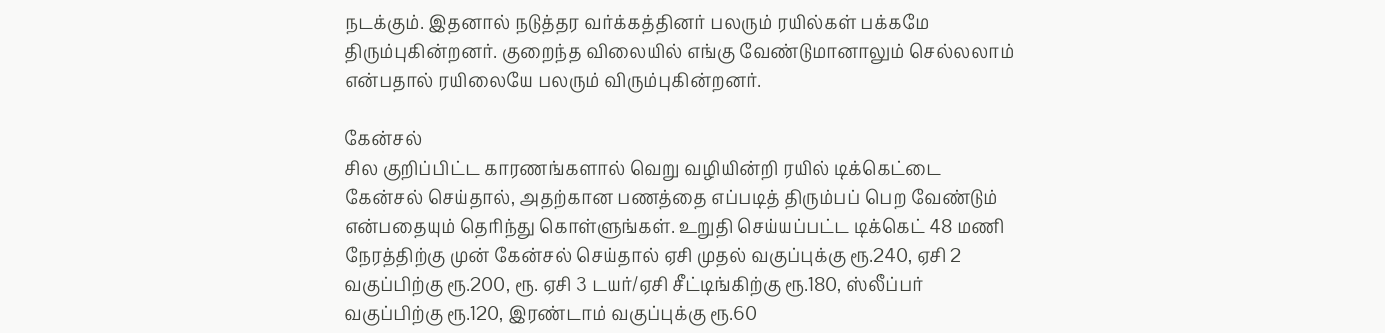நடக்கும். இதனால் நடுத்தர வர்க்கத்தினர் பலரும் ரயில்கள் பக்கமே திரும்புகின்றனர். குறைந்த விலையில் எங்கு வேண்டுமானாலும் செல்லலாம் என்பதால் ரயிலையே பலரும் விரும்புகின்றனர்.

கேன்சல்
சில குறிப்பிட்ட காரணங்களால் வெறு வழியின்றி ரயில் டிக்கெட்டை கேன்சல் செய்தால், அதற்கான பணத்தை எப்படித் திரும்பப் பெற வேண்டும் என்பதையும் தெரிந்து கொள்ளுங்கள். உறுதி செய்யப்பட்ட டிக்கெட் 48 மணி நேரத்திற்கு முன் கேன்சல் செய்தால் ஏசி முதல் வகுப்புக்கு ரூ.240, ஏசி 2 வகுப்பிற்கு ரூ.200, ரூ. ஏசி 3 டயர்/ஏசி சீட்டிங்கிற்கு ரூ.180, ஸ்லீப்பர் வகுப்பிற்கு ரூ.120, இரண்டாம் வகுப்புக்கு ரூ.60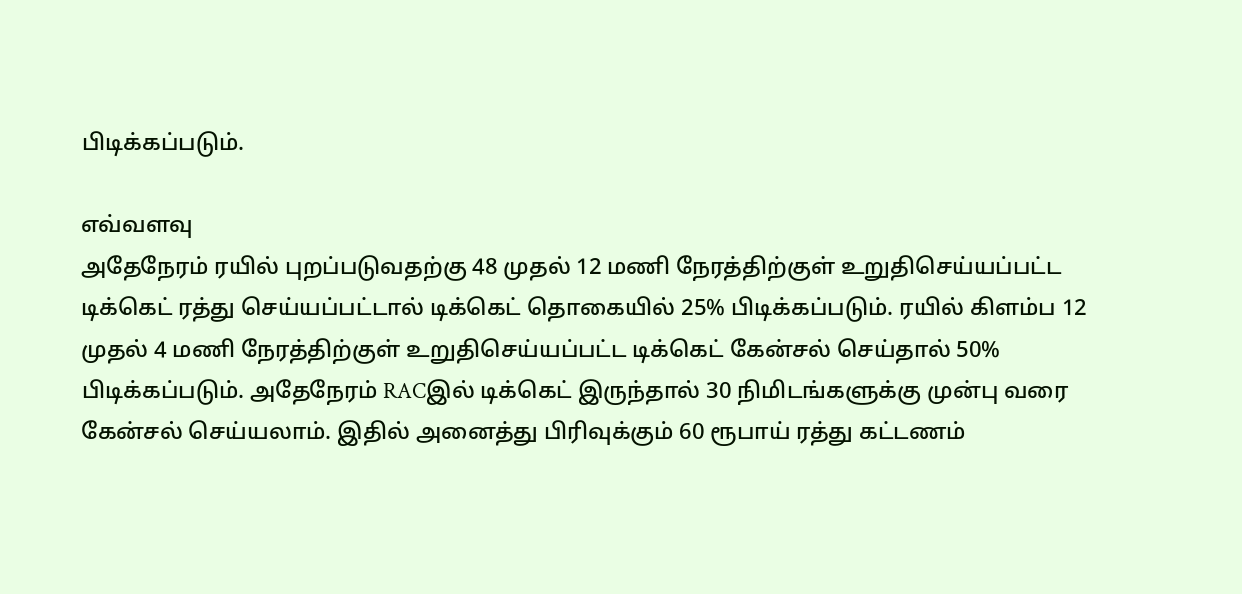பிடிக்கப்படும்.

எவ்வளவு
அதேநேரம் ரயில் புறப்படுவதற்கு 48 முதல் 12 மணி நேரத்திற்குள் உறுதிசெய்யப்பட்ட டிக்கெட் ரத்து செய்யப்பட்டால் டிக்கெட் தொகையில் 25% பிடிக்கப்படும். ரயில் கிளம்ப 12 முதல் 4 மணி நேரத்திற்குள் உறுதிசெய்யப்பட்ட டிக்கெட் கேன்சல் செய்தால் 50% பிடிக்கப்படும். அதேநேரம் RACஇல் டிக்கெட் இருந்தால் 30 நிமிடங்களுக்கு முன்பு வரை கேன்சல் செய்யலாம். இதில் அனைத்து பிரிவுக்கும் 60 ரூபாய் ரத்து கட்டணம்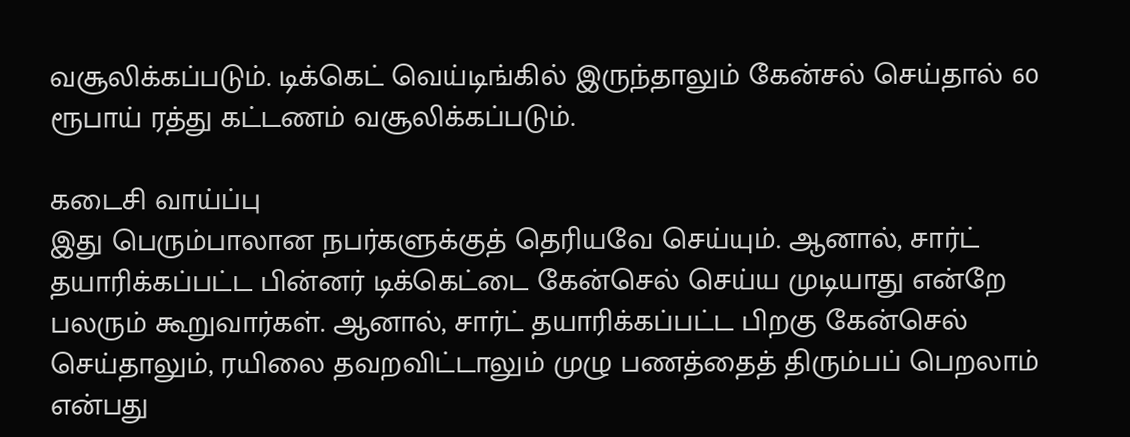வசூலிக்கப்படும். டிக்கெட் வெய்டிங்கில் இருந்தாலும் கேன்சல் செய்தால் 60 ரூபாய் ரத்து கட்டணம் வசூலிக்கப்படும்.

கடைசி வாய்ப்பு
இது பெரும்பாலான நபர்களுக்குத் தெரியவே செய்யும். ஆனால், சார்ட் தயாரிக்கப்பட்ட பின்னர் டிக்கெட்டை கேன்செல் செய்ய முடியாது என்றே பலரும் கூறுவார்கள். ஆனால், சார்ட் தயாரிக்கப்பட்ட பிறகு கேன்செல் செய்தாலும், ரயிலை தவறவிட்டாலும் முழு பணத்தைத் திரும்பப் பெறலாம் என்பது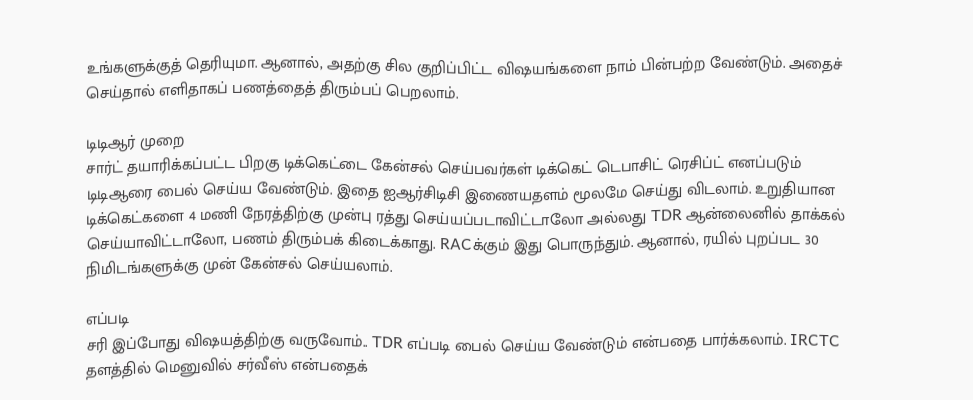உங்களுக்குத் தெரியுமா. ஆனால், அதற்கு சில குறிப்பிட்ட விஷயங்களை நாம் பின்பற்ற வேண்டும். அதைச் செய்தால் எளிதாகப் பணத்தைத் திரும்பப் பெறலாம்.

டிடிஆர் முறை
சார்ட் தயாரிக்கப்பட்ட பிறகு டிக்கெட்டை கேன்சல் செய்பவர்கள் டிக்கெட் டெபாசிட் ரெசிப்ட் எனப்படும் டிடிஆரை பைல் செய்ய வேண்டும். இதை ஐஆர்சிடிசி இணையதளம் மூலமே செய்து விடலாம். உறுதியான டிக்கெட்களை 4 மணி நேரத்திற்கு முன்பு ரத்து செய்யப்படாவிட்டாலோ அல்லது TDR ஆன்லைனில் தாக்கல் செய்யாவிட்டாலோ, பணம் திரும்பக் கிடைக்காது. RACக்கும் இது பொருந்தும். ஆனால், ரயில் புறப்பட 30 நிமிடங்களுக்கு முன் கேன்சல் செய்யலாம்.

எப்படி
சரி இப்போது விஷயத்திற்கு வருவோம்.. TDR எப்படி பைல் செய்ய வேண்டும் என்பதை பார்க்கலாம். IRCTC தளத்தில் மெனுவில் சர்வீஸ் என்பதைக்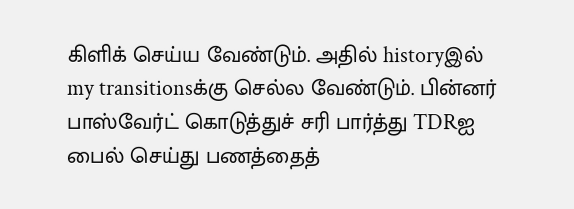கிளிக் செய்ய வேண்டும். அதில் historyஇல் my transitionsக்கு செல்ல வேண்டும். பின்னர் பாஸ்வேர்ட் கொடுத்துச் சரி பார்த்து TDRஐ பைல் செய்து பணத்தைத்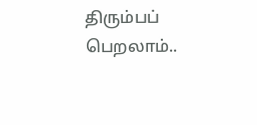திரும்பப் பெறலாம்..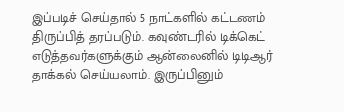இப்படிச் செய்தால் 5 நாட்களில் கட்டணம் திருப்பித் தரப்படும். கவுண்டரில் டிக்கெட் எடுத்தவர்களுக்கும் ஆன்லைனில் டிடிஆர் தாக்கல் செய்யலாம். இருப்பினும்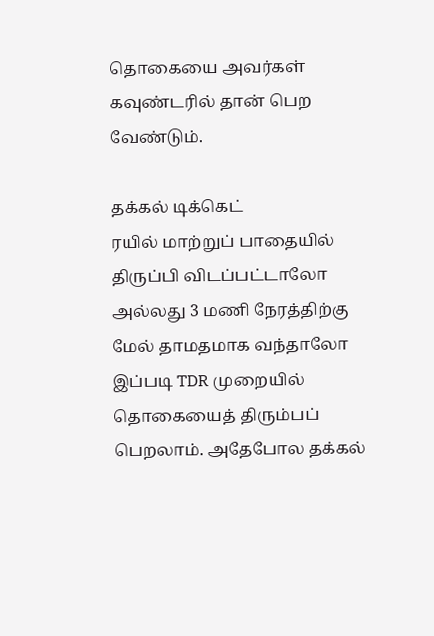தொகையை அவர்கள் கவுண்டரில் தான் பெற வேண்டும்.

தக்கல் டிக்கெட்
ரயில் மாற்றுப் பாதையில் திருப்பி விடப்பட்டாலோ அல்லது 3 மணி நேரத்திற்கு மேல் தாமதமாக வந்தாலோ இப்படி TDR முறையில் தொகையைத் திரும்பப் பெறலாம். அதேபோல தக்கல்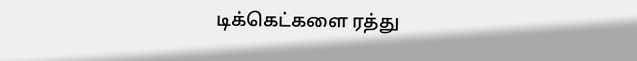டிக்கெட்களை ரத்து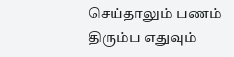செய்தாலும் பணம் திரும்ப எதுவும்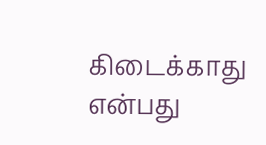கிடைக்காது என்பது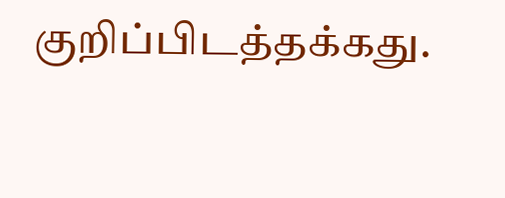குறிப்பிடத்தக்கது.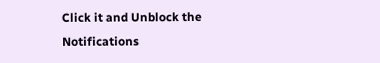Click it and Unblock the Notifications